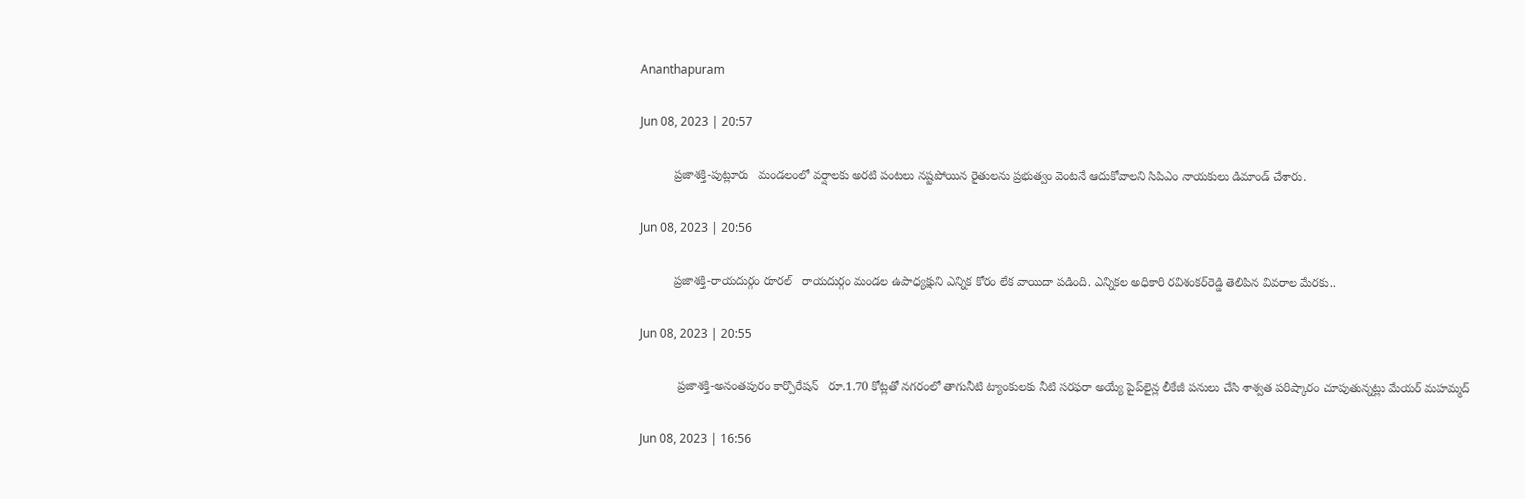Ananthapuram

Jun 08, 2023 | 20:57

          ప్రజాశక్తి-పుట్లూరు   మండలంలో వర్షాలకు అరటి పంటలు నష్టపోయిన రైతులను ప్రభుత్వం వెంటనే ఆదుకోవాలని సిపిఎం నాయకులు డిమాండ్‌ చేశారు.

Jun 08, 2023 | 20:56

          ప్రజాశక్తి-రాయదుర్గం రూరల్‌   రాయదుర్గం మండల ఉపాధ్యక్షుని ఎన్నిక కోరం లేక వాయిదా పడింది. ఎన్నికల అధికారి రవిశంకర్‌రెడ్డి తెలిపిన వివరాల మేరకు..

Jun 08, 2023 | 20:55

           ప్రజాశక్తి-అనంతపురం కార్పొరేషన్‌   రూ.1.70 కోట్లతో నగరంలో తాగునీటి ట్యాంకులకు నీటి సరఫరా అయ్యే పైప్‌లైన్ల లీకేజీ పనులు చేసి శాశ్వత పరిష్కారం చూపుతున్నట్లు మేయర్‌ మహమ్మద్

Jun 08, 2023 | 16:56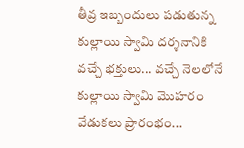తీవ్ర ఇబ్బందులు పడుతున్న కుల్లాయి స్వామి దర్శనానికి వచ్చే భక్తులు... వచ్చే నెలలోనే కుల్లాయి స్వామి మొహరం వేడుకలు ప్రారంభం...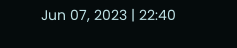Jun 07, 2023 | 22:40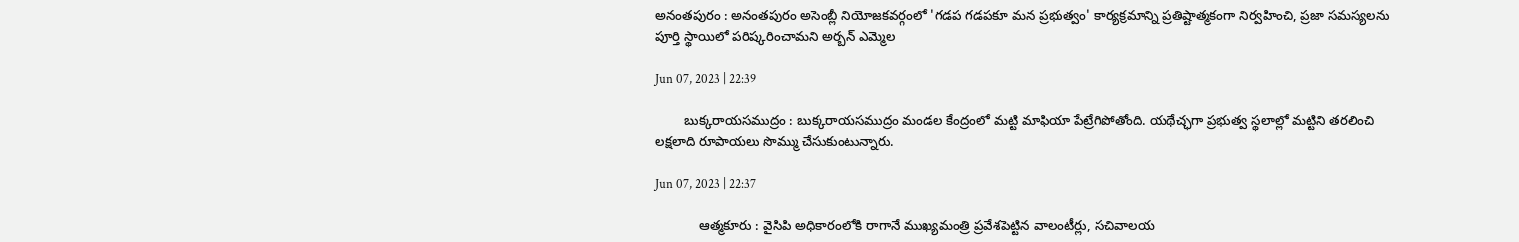అనంతపురం : అనంతపురం అసెంబ్లీ నియోజకవర్గంలో 'గడప గడపకూ మన ప్రభుత్వం' కార్యక్రమాన్ని ప్రతిష్టాత్మకంగా నిర్వహించి, ప్రజా సమస్యలను పూర్తి స్థాయిలో పరిష్కరించామని అర్బన్‌ ఎమ్మెల

Jun 07, 2023 | 22:39

        బుక్కరాయసముద్రం : బుక్కరాయసముద్రం మండల కేంద్రంలో మట్టి మాఫియా పేట్రేగిపోతోంది. యథేచ్ఛగా ప్రభుత్వ స్థలాల్లో మట్టిని తరలించి లక్షలాది రూపాయలు సొమ్ము చేసుకుంటున్నారు.

Jun 07, 2023 | 22:37

            ఆత్మకూరు : వైసిపి అధికారంలోకి రాగానే ముఖ్యమంత్రి ప్రవేశపెట్టిన వాలంటీర్లు, సచివాలయ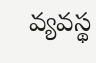వ్యవస్థ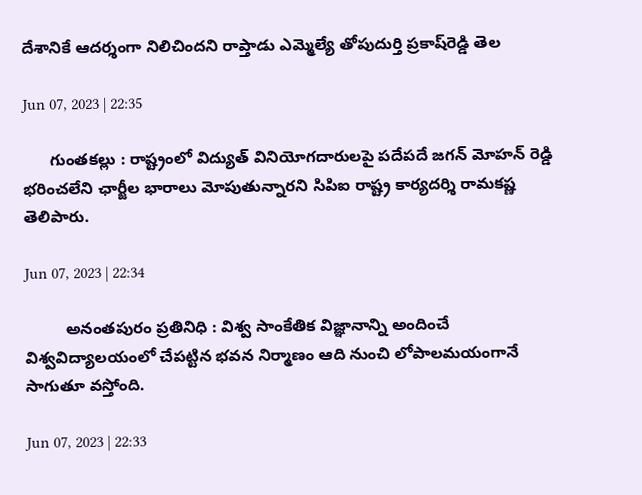దేశానికే ఆదర్శంగా నిలిచిందని రాప్తాడు ఎమ్మెల్యే తోపుదుర్తి ప్రకాష్‌రెడ్డి తెల

Jun 07, 2023 | 22:35

      గుంతకల్లు : రాష్ట్రంలో విద్యుత్‌ వినియోగదారులపై పదేపదే జగన్‌ మోహన్‌ రెడ్డి భరించలేని ఛార్జీల భారాలు మోపుతున్నారని సిపిఐ రాష్ట్ర కార్యదర్శి రామకష్ణ తెలిపారు.

Jun 07, 2023 | 22:34

         అనంతపురం ప్రతినిధి : విశ్వ సాంకేతిక విజ్ఞానాన్ని అందించే విశ్వవిద్యాలయంలో చేపట్టిన భవన నిర్మాణం ఆది నుంచి లోపాలమయంగానే సాగుతూ వస్తోంది.

Jun 07, 2023 | 22:33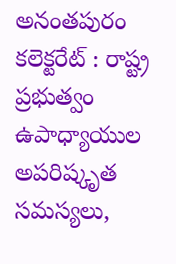అనంతపురం కలెక్టరేట్‌ : రాష్ట్ర ప్రభుత్వం ఉపాధ్యాయుల అపరిష్కృత సమస్యలు,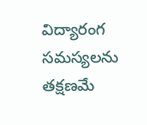విద్యారంగ సమస్యలను తక్షణమే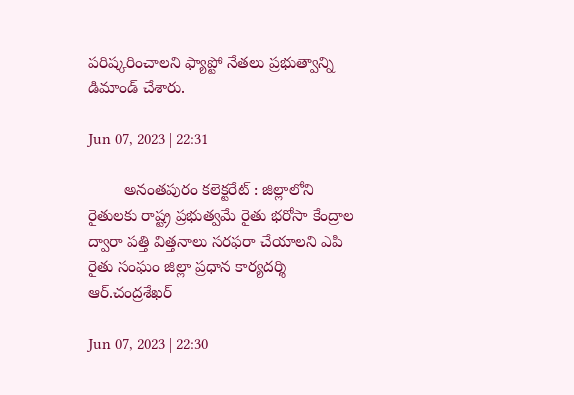పరిష్కరించాలని ఫ్యాప్టో నేతలు ప్రభుత్వాన్ని డిమాండ్‌ చేశారు.

Jun 07, 2023 | 22:31

        అనంతపురం కలెక్టరేట్‌ : జిల్లాలోని రైతులకు రాష్ట్ర ప్రభుత్వమే రైతు భరోసా కేంద్రాల ద్వారా పత్తి విత్తనాలు సరఫరా చేయాలని ఎపి రైతు సంఘం జిల్లా ప్రధాన కార్యదర్శి ఆర్‌.చంద్రశేఖర్

Jun 07, 2023 | 22:30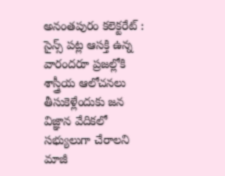అనంతపురం కలెక్టరేట్‌ : సైన్స్‌ పట్ల ఆసక్తి ఉన్న వారందరూ ప్రజల్లోకి శాస్త్రీయ ఆలోచనలు తీసుకెళ్లేందుకు జన విజ్ఞాన వేదికలో సభ్యులుగా చేరాలని మాజీ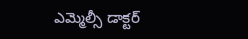ఎమ్మెల్సీ డాక్టర్‌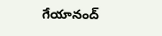గేయానంద్‌